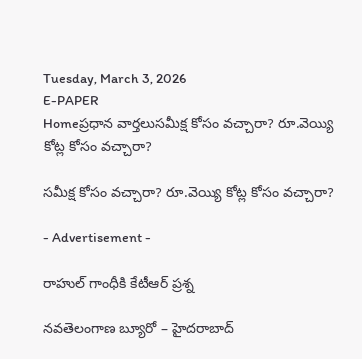Tuesday, March 3, 2026
E-PAPER
Homeప్రధాన వార్తలుసమీక్ష కోసం వచ్చారా? రూ.వెయ్యి కోట్ల కోసం వచ్చారా?

సమీక్ష కోసం వచ్చారా? రూ.వెయ్యి కోట్ల కోసం వచ్చారా?

- Advertisement -

రాహుల్‌ గాంధీకి కేటీఆర్‌ ప్రశ్న

నవతెలంగాణ బ్యూరో – హైదరాబాద్‌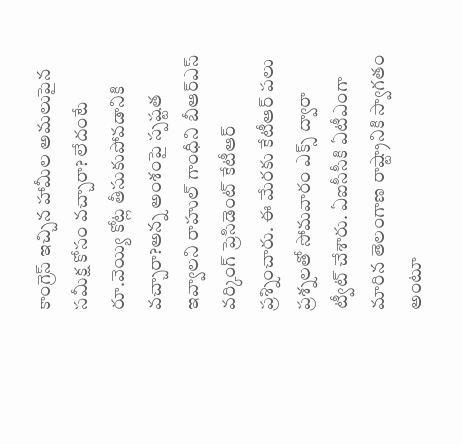కాంగ్రెస్‌ ఇచ్చిన హామీల అమలుపైన సమీక్ష కోసం వచ్చారా? లేదంటే రూ.వెయ్యి కోట్ల తీసుకుపోవడానికి వచ్చారా?అన్న అంశంపై స్పష్టత ఇవ్వాలని రాహుల్‌ గాంధీని బీఆర్‌ఎస్‌ వర్కింగ్‌ ప్రెసిడెంట్‌ కేటీఆర్‌ ప్రశ్నించారు. ఈ మేరకు కేటీఆర్‌ పలు ప్రశ్నలతో సోమవారం ఎక్స్‌ ద్వారా ట్వీట్‌ చేశారు. ఏఐసీసీకి ఏటీఎంగా మారిన తెలంగాణ రాష్ట్రానికి స్వాగతం అంటూ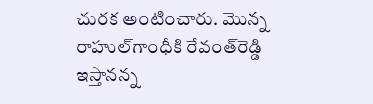చురక అంటించారు. మొన్న రాహుల్‌గాంధీకి రేవంత్‌రెడ్డి ఇస్తానన్న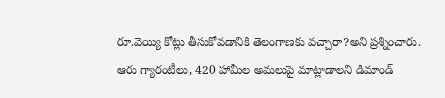రూ.వెయ్యి కోట్లు తీసుకోవడానికి తెలంగాణకు వచ్చారా?అని ప్రశ్నించారు. ఆరు గ్యారంటీలు, 420 హామీల అమలుపై మాట్లాడాలని డిమాండ్‌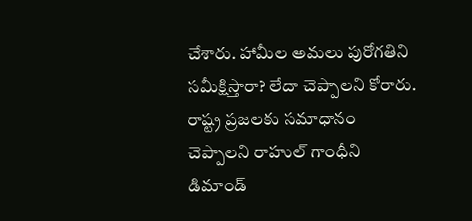చేశారు. హామీల అమలు పురోగతిని సమీక్షిస్తారా? లేదా చెప్పాలని కోరారు. రాష్ట్ర ప్రజలకు సమాధానం చెప్పాలని రాహుల్‌ గాంధీని డిమాండ్‌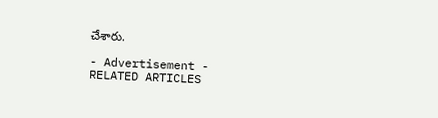చేశారు.

- Advertisement -
RELATED ARTICLES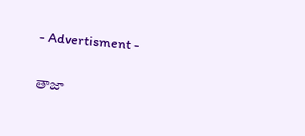- Advertisment -

తాజా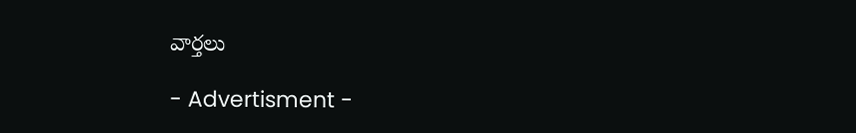వార్తలు

- Advertisment -